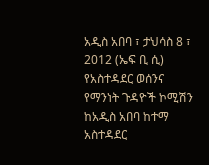አዲስ አበባ ፣ ታህሳስ 8 ፣ 2012 (ኤፍ ቢ ሲ) የአስተዳደር ወሰንና የማንነት ጉዳዮች ኮሚሽን ከአዲስ አበባ ከተማ አስተዳደር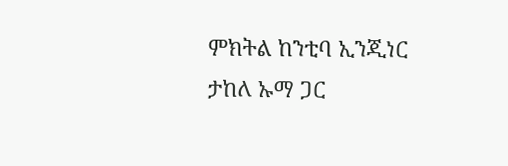ምክትል ከንቲባ ኢንጂነር ታከለ ኡማ ጋር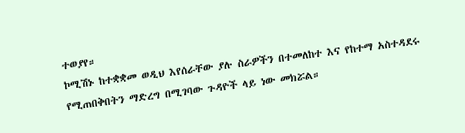ተወያየ።
ኮሚሽኑ ከተቋቋመ ወዲህ እየሰራቸው ያሉ ስራዎችን በተመለከተ እና የከተማ አስተዳደሩ የሚጠበቅበትን ማድረግ በሚገባው ጉዳዮች ላይ ነው መክሯል።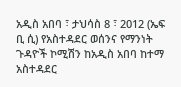አዲስ አበባ ፣ ታህሳስ 8 ፣ 2012 (ኤፍ ቢ ሲ) የአስተዳደር ወሰንና የማንነት ጉዳዮች ኮሚሽን ከአዲስ አበባ ከተማ አስተዳደር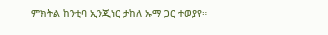ምክትል ከንቲባ ኢንጂነር ታከለ ኡማ ጋር ተወያየ።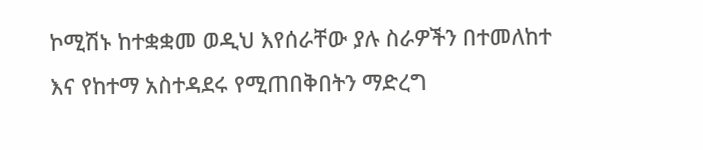ኮሚሽኑ ከተቋቋመ ወዲህ እየሰራቸው ያሉ ስራዎችን በተመለከተ እና የከተማ አስተዳደሩ የሚጠበቅበትን ማድረግ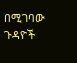በሚገባው ጉዳዮች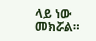ላይ ነው መክሯል።